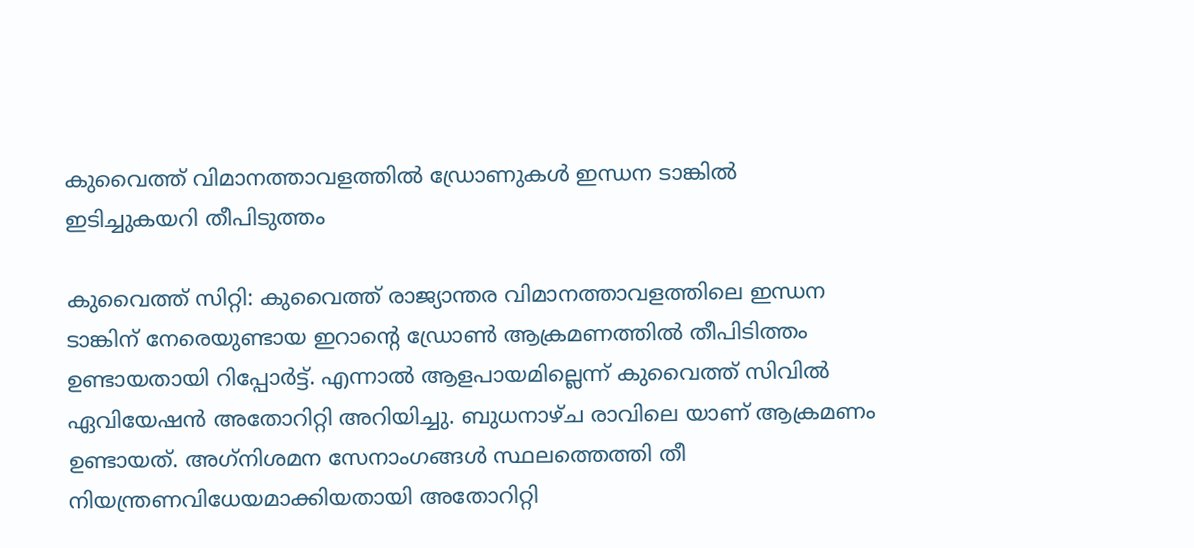കുവൈത്ത് വിമാനത്താവളത്തില്‍ ഡ്രോണുകള്‍ ഇന്ധന ടാങ്കില്‍ ഇടിച്ചുകയറി തീപിടുത്തം

കുവൈത്ത് സിറ്റി: കുവൈത്ത് രാജ്യാന്തര വിമാനത്താവളത്തിലെ ഇന്ധന ടാങ്കിന് നേരെയുണ്ടായ ഇറാന്റെ ഡ്രോണ്‍ ആക്രമണത്തില്‍ തീപിടിത്തം ഉണ്ടായതായി റിപ്പോര്‍ട്ട്. എന്നാല്‍ ആളപായമില്ലെന്ന് കുവൈത്ത് സിവില്‍ ഏവിയേഷന്‍ അതോറിറ്റി അറിയിച്ചു. ബുധനാഴ്ച രാവിലെ യാണ് ആക്രമണം ഉണ്ടായത്. അഗ്‌നിശമന സേനാംഗങ്ങള്‍ സ്ഥലത്തെത്തി തീ നിയന്ത്രണവിധേയമാക്കിയതായി അതോറിറ്റി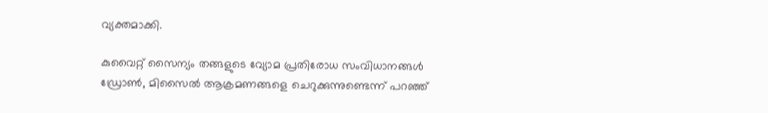വ്യക്തമാക്കി.

കുവൈറ്റ് സൈന്യം തങ്ങളുടെ വ്യോമ പ്രതിരോധ സംവിധാനങ്ങള്‍ ഡ്രോണ്‍, മിസൈല്‍ ആക്രമണങ്ങളെ ചെറുക്കുന്നുണ്ടെന്ന് പറഞ്ഞ്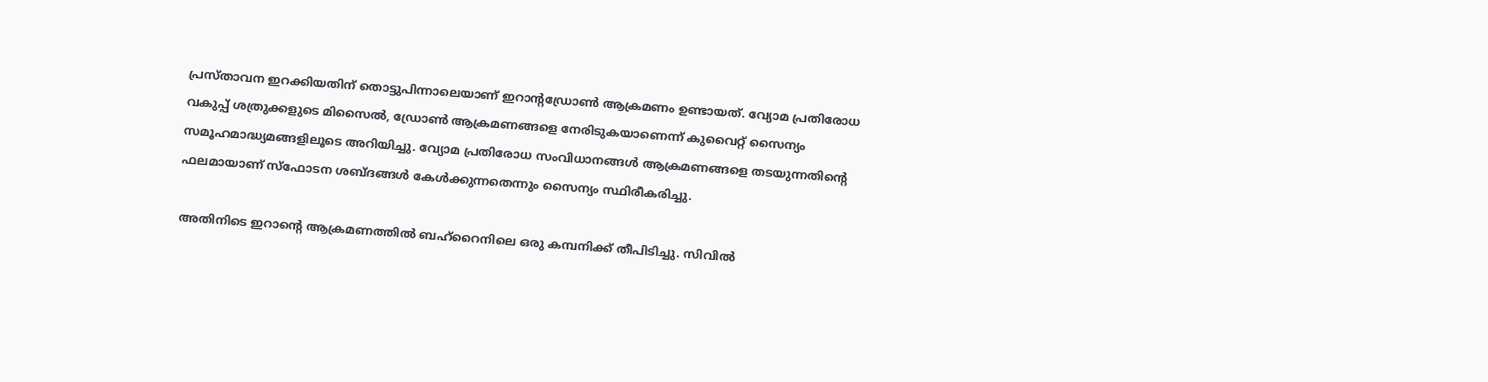പ്രസ്താവന ഇറക്കിയതിന് തൊട്ടുപിന്നാലെയാണ് ഇറാന്റഡ്രോൺ ആക്രമണം ഉണ്ടായത്‌. വ്യോമ പ്രതിരോധ വകുപ്പ് ശത്രുക്കളുടെ മിസൈല്‍, ഡ്രോണ്‍ ആക്രമണങ്ങളെ നേരിടുകയാണെന്ന് കുവൈറ്റ് സൈന്യം സമൂഹമാദ്ധ്യമങ്ങളിലൂടെ അറിയിച്ചു. വ്യോമ പ്രതിരോധ സംവിധാനങ്ങള്‍ ആക്രമണങ്ങളെ തടയുന്നതിന്റെ ഫലമായാണ് സ്‌ഫോടന ശബ്ദങ്ങള്‍ കേള്‍ക്കുന്നതെന്നും സൈന്യം സ്ഥിരീകരിച്ചു.

അതിനിടെ ഇറാന്റെ ആക്രമണത്തില്‍ ബഹ്റൈനിലെ ഒരു കമ്പനിക്ക് തീപിടിച്ചു. സിവില്‍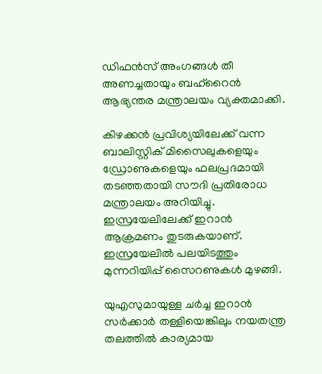ഡിഫന്‍സ് അംഗങ്ങള്‍ തീ അണച്ചതായും ബഹ്റൈന്‍ ആഭ്യന്തര മന്ത്രാലയം വ്യക്തമാക്കി.

കിഴക്കന്‍ പ്രവിശ്യയിലേക്ക് വന്ന ബാലിസ്റ്റിക് മിസൈലുകളെയും ഡ്രോണുകളെയും ഫലപ്രദമായി തടഞ്ഞതായി സൗദി പ്രതിരോധ മന്ത്രാലയം അറിയിച്ചു. ഇസ്രയേലിലേക്ക് ഇറാന്‍ ആക്രമണം തുടരുകയാണ്. ഇസ്രയേലില്‍ പലയിടത്തും മുന്നറിയിപ്പ് സൈറണുകള്‍ മുഴങ്ങി.

യുഎസുമായുള്ള ചര്‍ച്ച ഇറാന്‍ സര്‍ക്കാര്‍ തള്ളിയെങ്കിലും നയതന്ത്ര തലത്തില്‍ കാര്യമായ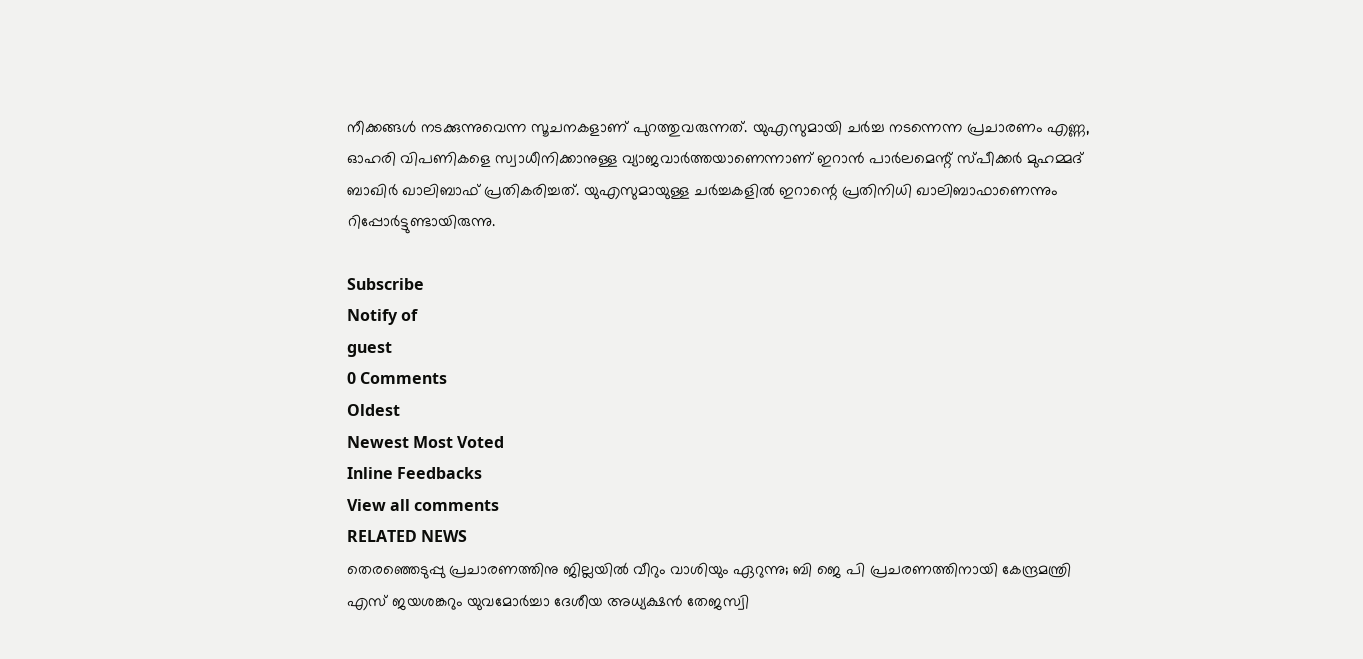നീക്കങ്ങള്‍ നടക്കുന്നുവെന്ന സൂചനകളാണ് പുറത്തുവരുന്നത്. യുഎസുമായി ചര്‍ച്ച നടന്നെന്ന പ്രചാരണം എണ്ണ, ഓഹരി വിപണികളെ സ്വാധീനിക്കാനുള്ള വ്യാജവാര്‍ത്തയാണെന്നാണ് ഇറാന്‍ പാര്‍ലമെന്റ് സ്പീക്കര്‍ മുഹമ്മദ് ബാഖിര്‍ ഖാലിബാഫ് പ്രതികരിച്ചത്. യുഎസുമായുള്ള ചര്‍ച്ചകളില്‍ ഇറാന്റെ പ്രതിനിധി ഖാലിബാഫാണെന്നും റിപ്പോര്‍ട്ടുണ്ടായിരുന്നു.

Subscribe
Notify of
guest
0 Comments
Oldest
Newest Most Voted
Inline Feedbacks
View all comments
RELATED NEWS
തെരഞ്ഞെടുപ്പു പ്രചാരണത്തിനു ജില്ലയില്‍ വീറും വാശിയും ഏറുന്നു; ബി ജെ പി പ്രചരണത്തിനായി കേന്ദ്രമന്ത്രി എസ് ജയശങ്കറും യുവമോര്‍ച്ചാ ദേശീയ അധ്യക്ഷന്‍ തേജസ്വി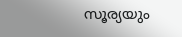സൂര്യയും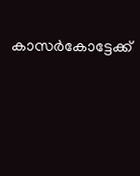കാസര്‍കോട്ടേക്ക്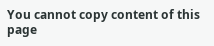You cannot copy content of this page